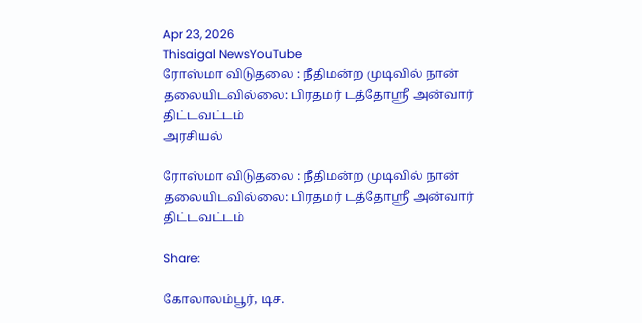Apr 23, 2026
Thisaigal NewsYouTube
ரோஸ்மா விடுதலை : நீதிமன்ற முடிவில் நான் தலையிடவில்லை: பிரதமர் டத்தோஸ்ரீ அன்வார் திட்டவட்டம்
அரசியல்

ரோஸ்மா விடுதலை : நீதிமன்ற முடிவில் நான் தலையிடவில்லை: பிரதமர் டத்தோஸ்ரீ அன்வார் திட்டவட்டம்

Share:

கோலாலம்பூர், டிச.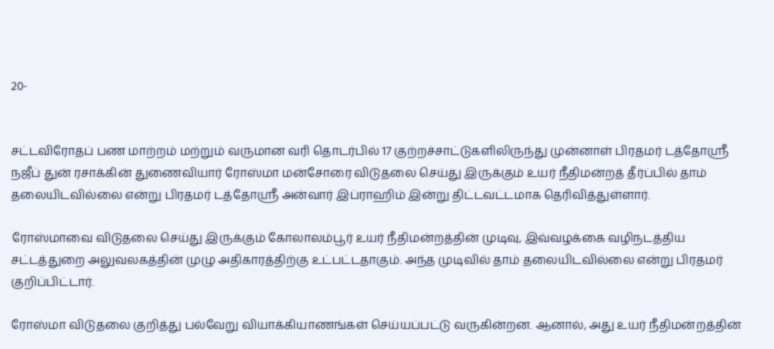20-


சட்டவிரோதப் பண மாற்றம் மற்றும் வருமான வரி தொடர்பில் 17 குற்றச்சாட்டுகளிலிருந்து முன்னாள் பிரதமர் டத்தோஸ்ரீ நஜீப் துன் ரசாக்கின் துணைவியார் ரோஸ்மா மன்சோரை விடுதலை செய்து இருக்கும் உயர் நீதிமன்றத் தீர்ப்பில் தாம் தலையிடவில்லை என்று பிரதமர் டத்தோஸ்ரீ அன்வார் இப்ராஹிம் இன்று திட்டவட்டமாக தெரிவித்துள்ளார்.

ரோஸ்மாவை விடுதலை செய்து இருக்கும் கோலாலம்பூர் உயர் நீதிமன்றத்தின் முடிவு, இவ்வழக்கை வழிநடத்திய சட்டத்துறை அலுவலகத்தின் முழு அதிகாரத்திற்கு உட்பட்டதாகும். அந்த முடிவில் தாம் தலையிடவில்லை என்று பிரதமர் குறிப்பிட்டார்.

ரோஸ்மா விடுதலை குறித்து பல்வேறு வியாக்கியாணங்கள் செய்யப்பட்டு வருகின்றன. ஆனால், அது உயர் நீதிமன்றத்தின்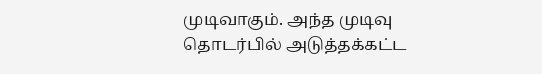முடிவாகும். அந்த முடிவு தொடர்பில் அடுத்தக்கட்ட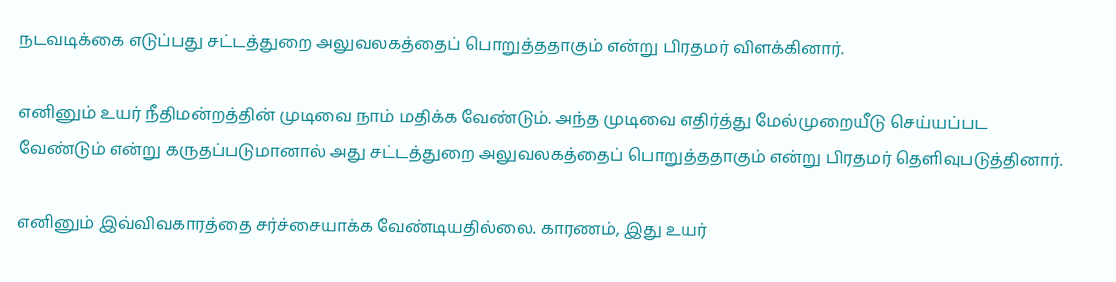நடவடிக்கை எடுப்பது சட்டத்துறை அலுவலகத்தைப் பொறுத்ததாகும் என்று பிரதமர் விளக்கினார்.

எனினும் உயர் நீதிமன்றத்தின் முடிவை நாம் மதிக்க வேண்டும். அந்த முடிவை எதிர்த்து மேல்முறையீடு செய்யப்பட வேண்டும் என்று கருதப்படுமானால் அது சட்டத்துறை அலுவலகத்தைப் பொறுத்ததாகும் என்று பிரதமர் தெளிவுபடுத்தினார்.

எனினும் இவ்விவகாரத்தை சர்ச்சையாக்க வேண்டியதில்லை. காரணம், இது உயர்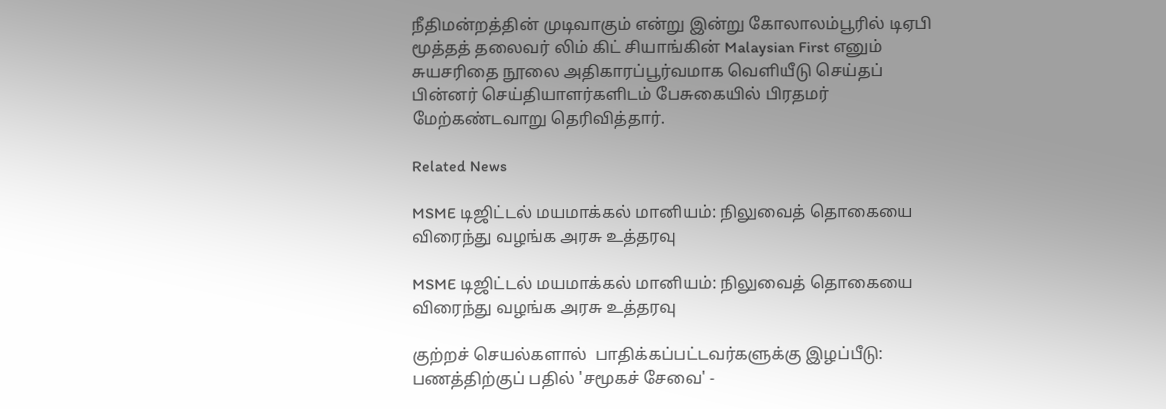நீதிமன்றத்தின் முடிவாகும் என்று இன்று கோலாலம்பூரில் டிஏபி மூத்தத் தலைவர் லிம் கிட் சியாங்கின் Malaysian First எனும் சுயசரிதை நூலை அதிகாரப்பூர்வமாக வெளியீடு செய்தப் பின்னர் செய்தியாளர்களிடம் பேசுகையில் பிரதமர் மேற்கண்டவாறு தெரிவித்தார்.

Related News

MSME டிஜிட்டல் மயமாக்கல் மானியம்: நிலுவைத் தொகையை விரைந்து வழங்க அரசு உத்தரவு

MSME டிஜிட்டல் மயமாக்கல் மானியம்: நிலுவைத் தொகையை விரைந்து வழங்க அரசு உத்தரவு

குற்றச் செயல்களால்  பாதிக்கப்பட்டவர்களுக்கு இழப்பீடு: பணத்திற்குப் பதில் 'சமூகச் சேவை' -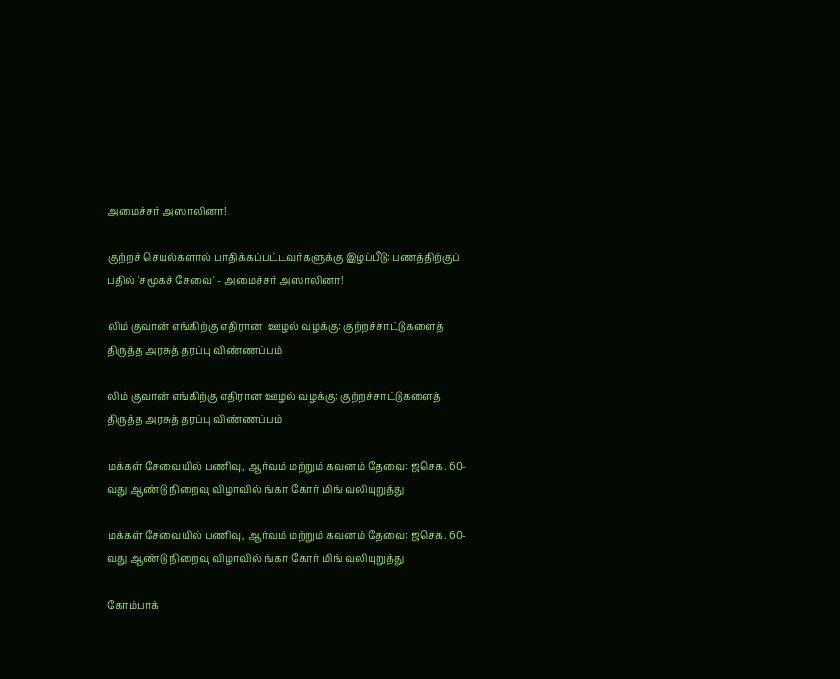அமைச்சர் அஸாலினா!

குற்றச் செயல்களால் பாதிக்கப்பட்டவர்களுக்கு இழப்பீடு: பணத்திற்குப் பதில் 'சமூகச் சேவை' - அமைச்சர் அஸாலினா!

லிம் குவான் எங்கிற்கு எதிரான  ஊழல் வழக்கு: குற்றச்சாட்டுகளைத் திருத்த அரசுத் தரப்பு விண்ணப்பம்

லிம் குவான் எங்கிற்கு எதிரான ஊழல் வழக்கு: குற்றச்சாட்டுகளைத் திருத்த அரசுத் தரப்பு விண்ணப்பம்

மக்கள் சேவையில் பணிவு, ஆர்வம் மற்றும் கவனம் தேவை: ஜசெக. 60-வது ஆண்டு நிறைவு விழாவில் ங்கா கோர் மிங் வலியுறுத்து

மக்கள் சேவையில் பணிவு, ஆர்வம் மற்றும் கவனம் தேவை: ஜசெக. 60-வது ஆண்டு நிறைவு விழாவில் ங்கா கோர் மிங் வலியுறுத்து

கோம்பாக்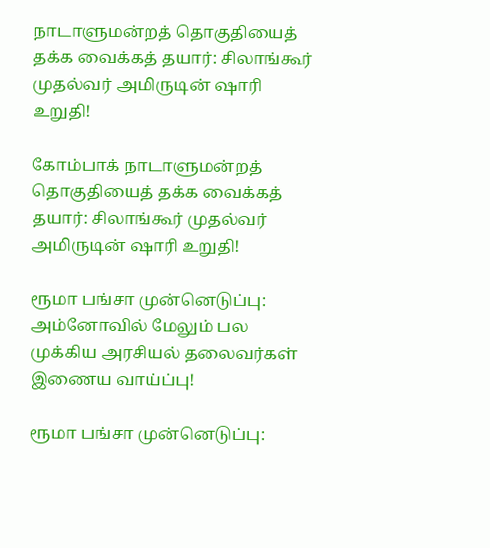நாடாளுமன்றத் தொகுதியைத் தக்க வைக்கத் தயார்: சிலாங்கூர் முதல்வர் அமிருடின் ஷாரி உறுதி!

கோம்பாக் நாடாளுமன்றத் தொகுதியைத் தக்க வைக்கத் தயார்: சிலாங்கூர் முதல்வர் அமிருடின் ஷாரி உறுதி!

ரூமா பங்சா முன்னெடுப்பு: அம்னோவில் மேலும் பல முக்கிய அரசியல் தலைவர்கள் இணைய வாய்ப்பு!

ரூமா பங்சா முன்னெடுப்பு: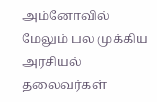அம்னோவில் மேலும் பல முக்கிய அரசியல் தலைவர்கள்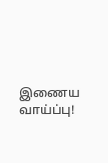இணைய வாய்ப்பு!